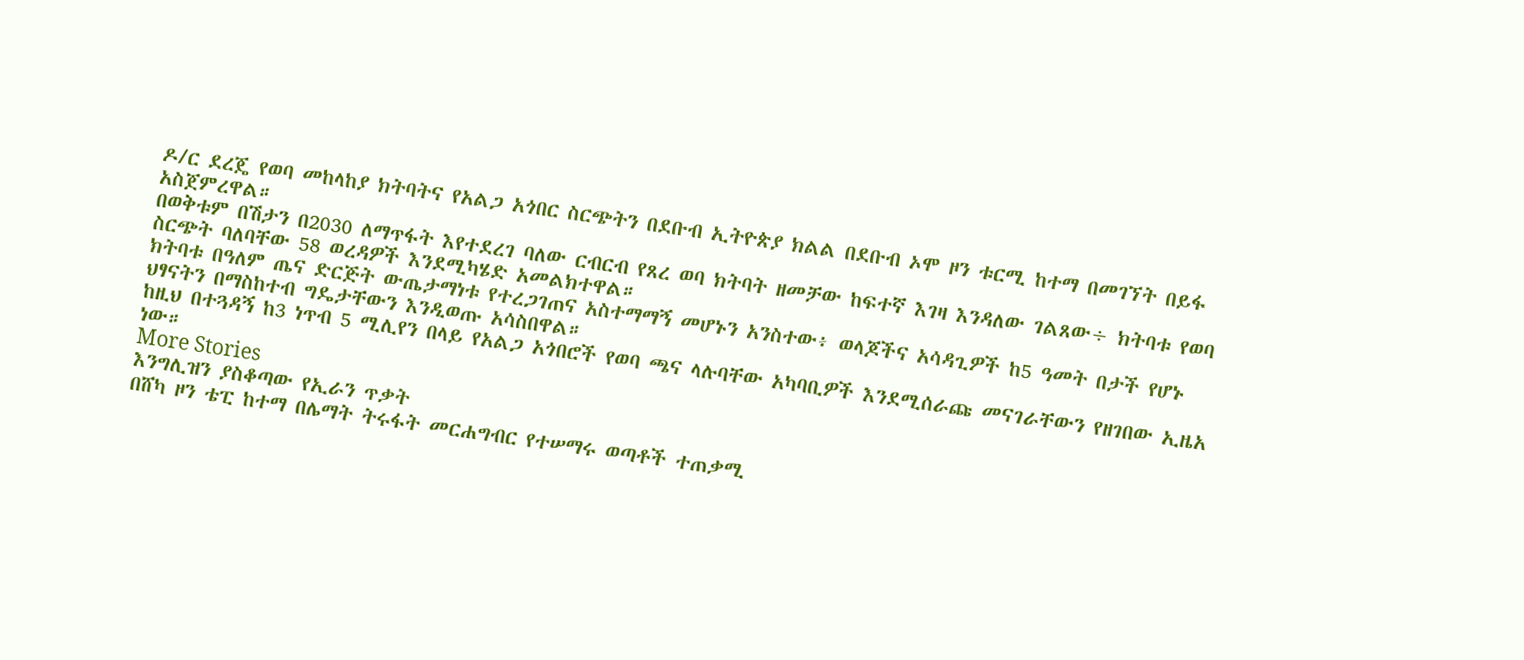ዶ/ር ደረጄ የወባ መከላከያ ክትባትና የአልጋ አጎበር ስርጭትን በደቡብ ኢትዮጵያ ክልል በደቡብ ኦሞ ዞን ቱርሚ ከተማ በመገኘት በይፋ አስጀምረዋል።
በወቅቱም በሽታን በ2030 ለማጥፋት እየተደረገ ባለው ርብርብ የጸረ ወባ ክትባት ዘመቻው ከፍተኛ እገዛ እንዳለው ገልጸው÷ ክትባቱ የወባ ስርጭት ባለባቸው 58 ወረዳዎች እንደሚካሄድ አመልክተዋል።
ክትባቱ በዓለም ጤና ድርጅት ውጤታማነቱ የተረጋገጠና አስተማማኝ መሆኑን አንስተው፥ ወላጆችና አሳዳጊዎች ከ5 ዓመት በታች የሆኑ ህፃናትን በማስከተብ ግዴታቸውን እንዲወጡ አሳስበዋል።
ከዚህ በተጓዳኝ ከ3 ነጥብ 5 ሚሊየን በላይ የአልጋ አጎበሮች የወባ ጫና ላሉባቸው አካባቢዎች እንደሚሰራጩ መናገራቸውን የዘገበው ኢዜአ ነው።
More Stories
እንግሊዝን ያስቆጣው የኢራን ጥቃት
በሸካ ዞን ቴፒ ከተማ በሌማት ትሩፋት መርሐግብር የተሠማሩ ወጣቶች ተጠቃሚ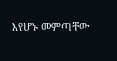እየሆኑ መምጣቸው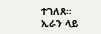ተገለጸ።
ኢራን ላይ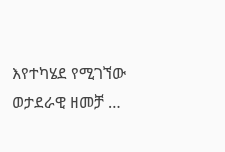እየተካሄደ የሚገኘው ወታደራዊ ዘመቻ …